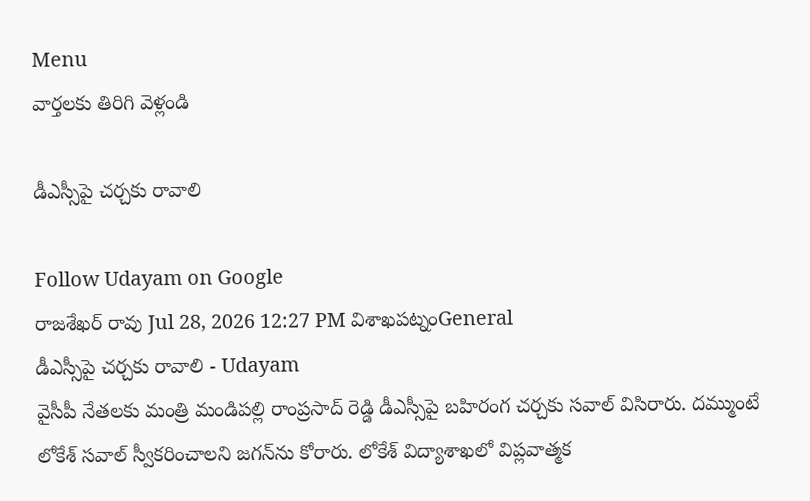Menu
వార్తలకు తిరిగి వెళ్లండి

డీఎస్సీపై చర్చకు రావాలి

Follow Udayam on Google
రాజశేఖర్ రావు Jul 28, 2026 12:27 PM విశాఖపట్నంGeneral
డీఎస్సీపై చర్చకు రావాలి - Udayam
వైసీపీ నేతలకు మంత్రి మండిపల్లి రాంప్రసాద్ రెడ్డి డీఎస్సీపై బహిరంగ చర్చకు సవాల్ విసిరారు. దమ్ముంటే లోకేశ్ సవాల్ స్వీకరించాలని జగన్‌ను కోరారు. లోకేశ్ విద్యాశాఖలో విప్లవాత్మక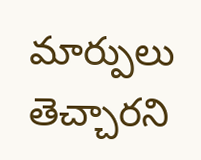మార్పులు తెచ్చారని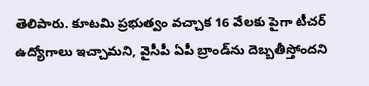తెలిపారు. కూటమి ప్రభుత్వం వచ్చాక 16 వేలకు పైగా టీచర్ ఉద్యోగాలు ఇచ్చామని, వైసీపీ ఏపీ బ్రాండ్‌ను దెబ్బతీస్తోందని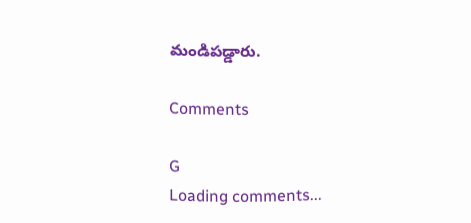మండిపడ్డారు.

Comments

G
Loading comments...